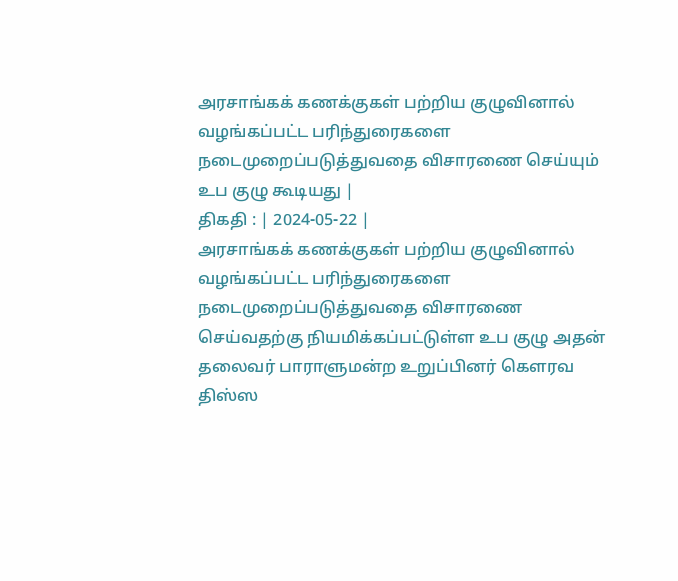அரசாங்கக் கணக்குகள் பற்றிய குழுவினால் வழங்கப்பட்ட பரிந்துரைகளை நடைமுறைப்படுத்துவதை விசாரணை செய்யும் உப குழு கூடியது |
திகதி : | 2024-05-22 |
அரசாங்கக் கணக்குகள் பற்றிய குழுவினால் வழங்கப்பட்ட பரிந்துரைகளை நடைமுறைப்படுத்துவதை விசாரணை செய்வதற்கு நியமிக்கப்பட்டுள்ள உப குழு அதன் தலைவர் பாராளுமன்ற உறுப்பினர் கௌரவ திஸ்ஸ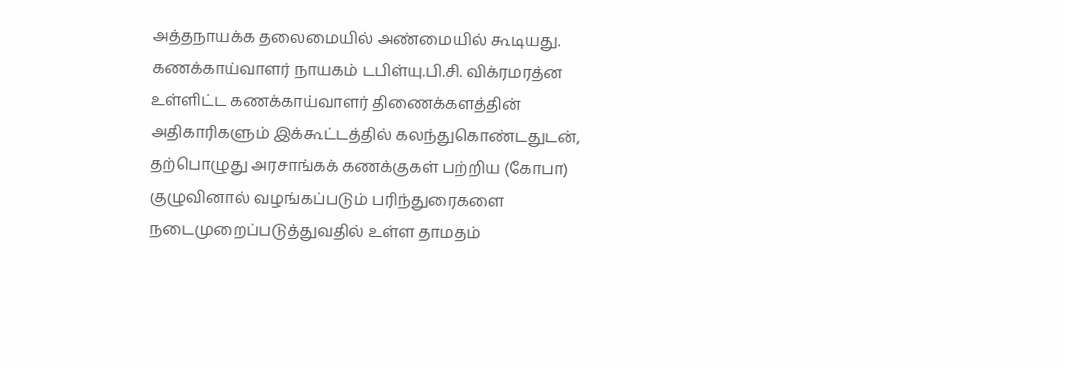அத்தநாயக்க தலைமையில் அண்மையில் கூடியது.
கணக்காய்வாளர் நாயகம் டபிள்யு.பி.சி. விக்ரமரத்ன உள்ளிட்ட கணக்காய்வாளர் திணைக்களத்தின் அதிகாரிகளும் இக்கூட்டத்தில் கலந்துகொண்டதுடன், தற்பொழுது அரசாங்கக் கணக்குகள் பற்றிய (கோபா) குழுவினால் வழங்கப்படும் பரிந்துரைகளை நடைமுறைப்படுத்துவதில் உள்ள தாமதம்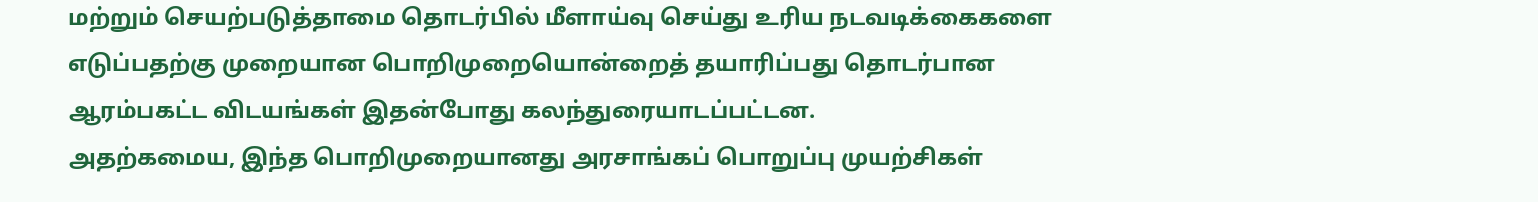மற்றும் செயற்படுத்தாமை தொடர்பில் மீளாய்வு செய்து உரிய நடவடிக்கைகளை எடுப்பதற்கு முறையான பொறிமுறையொன்றைத் தயாரிப்பது தொடர்பான ஆரம்பகட்ட விடயங்கள் இதன்போது கலந்துரையாடப்பட்டன.
அதற்கமைய, இந்த பொறிமுறையானது அரசாங்கப் பொறுப்பு முயற்சிகள்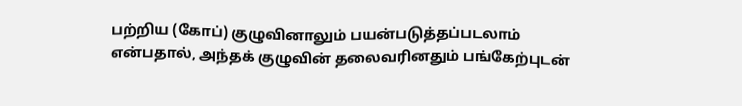பற்றிய (கோப்) குழுவினாலும் பயன்படுத்தப்படலாம் என்பதால், அந்தக் குழுவின் தலைவரினதும் பங்கேற்புடன்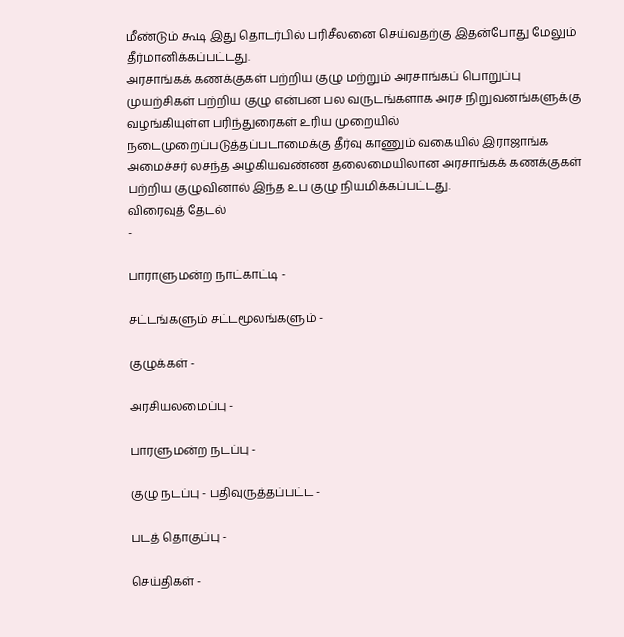மீண்டும் கூடி இது தொடர்பில் பரிசீலனை செய்வதற்கு இதன்போது மேலும் தீர்மானிக்கப்பட்டது.
அரசாங்கக் கணக்குகள் பற்றிய குழு மற்றும் அரசாங்கப் பொறுப்பு முயற்சிகள் பற்றிய குழு என்பன பல வருடங்களாக அரச நிறுவனங்களுக்கு வழங்கியுள்ள பரிந்துரைகள் உரிய முறையில் நடைமுறைப்படுத்தப்படாமைக்கு தீர்வு காணும் வகையில் இராஜாங்க அமைச்சர் லசந்த அழகியவண்ண தலைமையிலான அரசாங்கக் கணக்குகள் பற்றிய குழுவினால் இந்த உப குழு நியமிக்கப்பட்டது.
விரைவுத் தேடல்
-

பாராளுமன்ற நாட்காட்டி -

சட்டங்களும் சட்டமூலங்களும் -

குழுக்கள் -

அரசியலமைப்பு -

பாரளுமன்ற நடப்பு -

குழு நடப்பு - பதிவுருத்தப்பட்ட -

படத் தொகுப்பு -

செய்திகள் -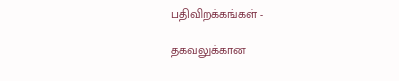பதிவிறக்கங்கள் -

தகவலுக்கான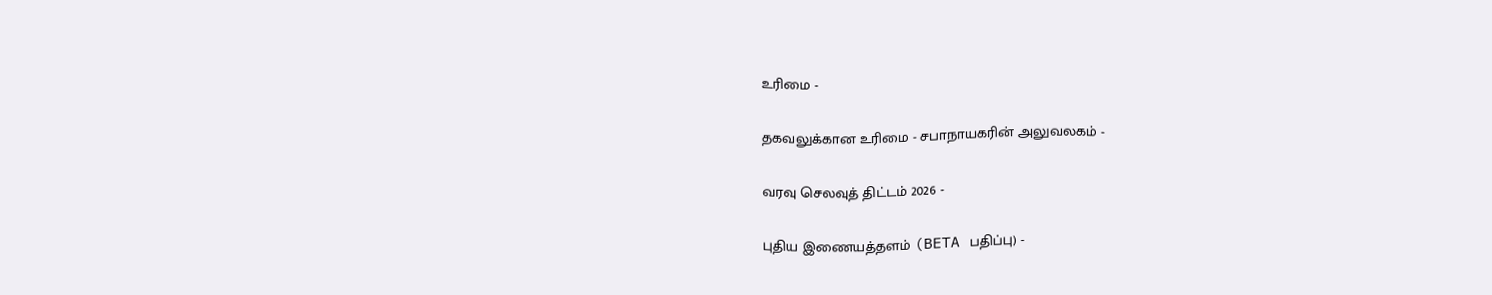உரிமை -

தகவலுக்கான உரிமை - சபாநாயகரின் அலுவலகம் -

வரவு செலவுத் திட்டம் 2026 -

புதிய இணையத்தளம் (BETA பதிப்பு) -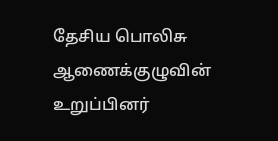தேசிய பொலிசு ஆணைக்குழுவின் உறுப்பினர்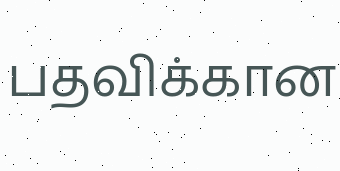பதவிக்கான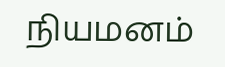நியமனம்